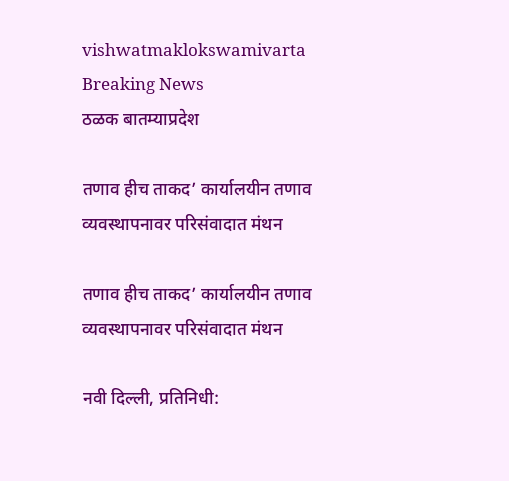vishwatmaklokswamivarta
Breaking News
ठळक बातम्याप्रदेश

तणाव हीच ताकद’ कार्यालयीन तणाव व्यवस्थापनावर परिसंवादात मंथन

तणाव हीच ताकद’ कार्यालयीन तणाव व्यवस्थापनावर परिसंवादात मंथन

नवी दिल्ली, प्रतिनिधी: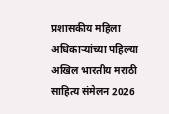प्रशासकीय महिला अधिकाऱ्यांच्या पहिल्या अखिल भारतीय मराठी साहित्य संमेलन 2026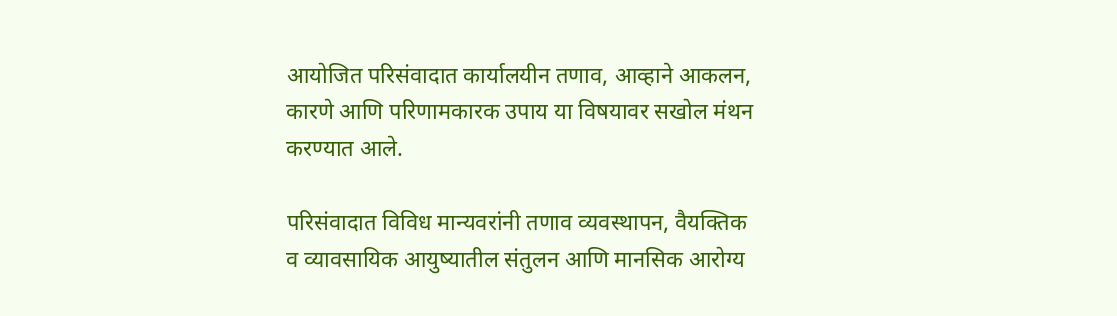आयोजित परिसंवादात कार्यालयीन तणाव, आव्हाने आकलन, कारणे आणि परिणामकारक उपाय या विषयावर सखोल मंथन करण्यात आले.

परिसंवादात विविध मान्यवरांनी तणाव व्यवस्थापन, वैयक्तिक व व्यावसायिक आयुष्यातील संतुलन आणि मानसिक आरोग्य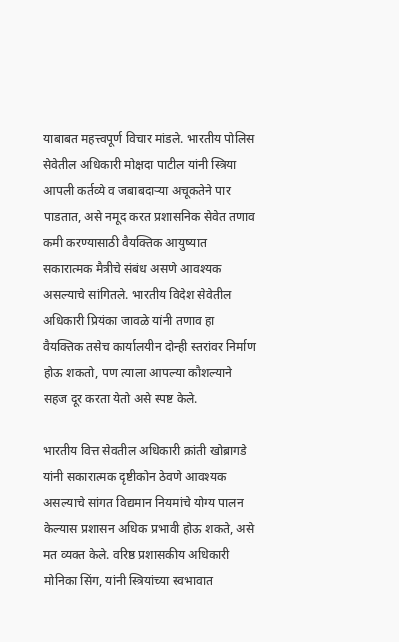याबाबत महत्त्वपूर्ण विचार मांडले. भारतीय पोलिस सेवेतील अधिकारी मोक्षदा पाटील यांनी स्त्रिया आपली कर्तव्ये व जबाबदाऱ्या अचूकतेने पार पाडतात, असे नमूद करत प्रशासनिक सेवेत तणाव कमी करण्यासाठी वैयक्तिक आयुष्यात सकारात्मक मैत्रीचे संबंध असणे आवश्यक असल्याचे सांगितले. भारतीय विदेश सेवेतील अधिकारी प्रियंका जावळे यांनी तणाव हा वैयक्तिक तसेच कार्यालयीन दोन्ही स्तरांवर निर्माण होऊ शकतो, पण त्याला आपल्या कौशल्याने सहज दूर करता येतो असे स्पष्ट केले.

भारतीय वित्त सेवतील अधिकारी क्रांती खोब्रागडे यांनी सकारात्मक दृष्टीकोन ठेवणे आवश्यक असल्याचे सांगत विद्यमान नियमांचे योग्य पालन केल्यास प्रशासन अधिक प्रभावी होऊ शकते, असे मत व्यक्त केले. वरिष्ठ प्रशासकीय अधिकारी मोनिका सिंग, यांनी स्त्रियांच्या स्वभावात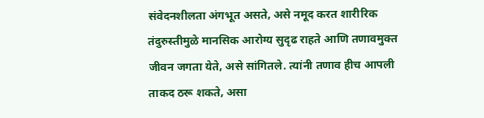संवेदनशीलता अंगभूत असते, असे नमूद करत शारीरिक तंदुरुस्तीमुळे मानसिक आरोग्य सुदृढ राहते आणि तणावमुक्त जीवन जगता येते, असे सांगितले. त्यांनी तणाव हीच आपली ताकद ठरू शकते, असा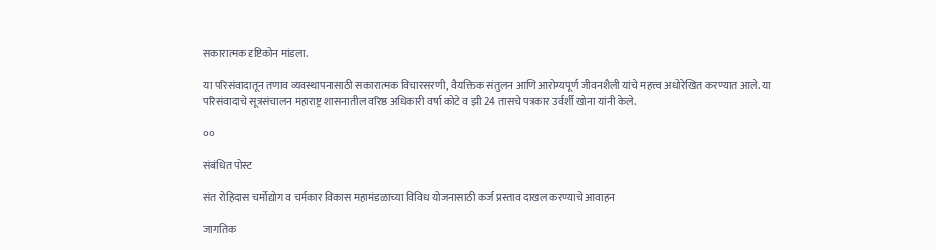सकारात्मक दृष्टिकोन मांडला.

या परिसंवादातून तणाव व्यवस्थापनासाठी सकारात्मक विचारसरणी, वैयक्तिक संतुलन आणि आरोग्यपूर्ण जीवनशैली यांचे महत्त्व अधोरेखित करण्यात आले. या परिसंवादाचे सूत्रसंचालन महाराष्ट्र शासनातील वरिष्ठ अधिकारी वर्षा कोटे व झी 24 तासचे पत्रकार उर्वर्शी खोना यांनी केले.

००

संबंधित पोस्ट

संत रोहिदास चर्मोद्योग व चर्मकार विकास महामंडळाच्या विविध योजनासाठी कर्ज प्रस्ताव दाखल करण्याचे आवाहन

जागतिक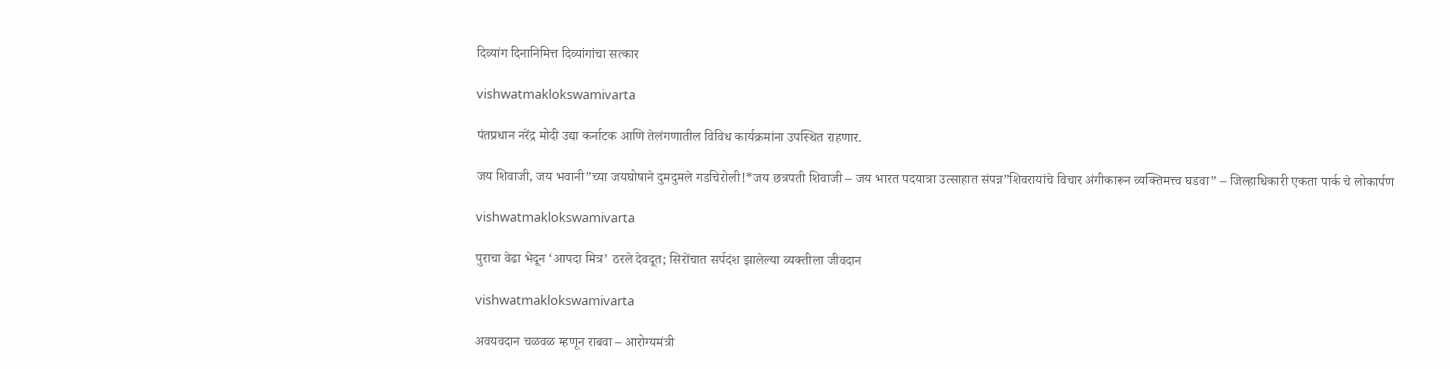दिव्यांग दिनानिमित्त दिव्यांगांचा सत्कार

vishwatmaklokswamivarta

पंतप्रधान नरेंद्र मोदी उद्या कर्नाटक आणि तेलंगणातील विविध कार्यक्रमांना उपस्थित राहणार.

जय शिवाजी, जय भवानी”च्या जयघोषाने दुमदुमले गडचिरोली!*जय छत्रपती शिवाजी – जय भारत पदयात्रा उत्साहात संपन्न”शिवरायांचे विचार अंगीकारून व्यक्तिमत्त्व घडवा” – जिल्हाधिकारी एकता पार्क चे लोकार्पण

vishwatmaklokswamivarta

पुराचा वेढा भेदून ‘आपदा मित्र’ ठरले देवदूत; सिरोंचात सर्पदंश झालेल्या व्यक्तीला जीवदान

vishwatmaklokswamivarta

अवयवदान चळवळ म्हणून राबवा – आरोग्यमंत्री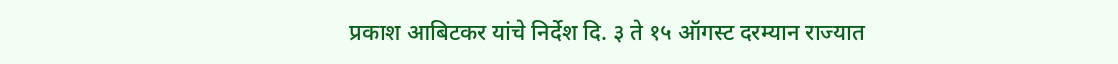प्रकाश आबिटकर यांचे निर्देश दि. ३ ते १५ ऑगस्ट दरम्यान राज्यात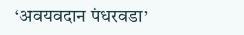‘अवयवदान पंधरवडा’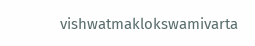vishwatmaklokswamivarta